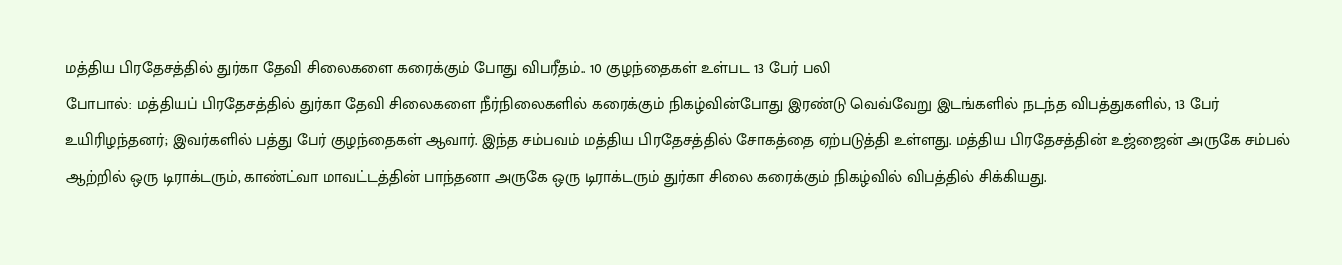மத்திய பிரதேசத்தில் துர்கா தேவி சிலைகளை கரைக்கும் போது விபரீதம்.. 10 குழந்தைகள் உள்பட 13 பேர் பலி
போபால்: மத்தியப் பிரதேசத்தில் துர்கா தேவி சிலைகளை நீர்நிலைகளில் கரைக்கும் நிகழ்வின்போது இரண்டு வெவ்வேறு இடங்களில் நடந்த விபத்துகளில், 13 பேர் உயிரிழந்தனர்; இவர்களில் பத்து பேர் குழந்தைகள் ஆவார். இந்த சம்பவம் மத்திய பிரதேசத்தில் சோகத்தை ஏற்படுத்தி உள்ளது. மத்திய பிரதேசத்தின் உஜ்ஜைன் அருகே சம்பல் ஆற்றில் ஒரு டிராக்டரும், காண்ட்வா மாவட்டத்தின் பாந்தனா அருகே ஒரு டிராக்டரும் துர்கா சிலை கரைக்கும் நிகழ்வில் விபத்தில் சிக்கியது.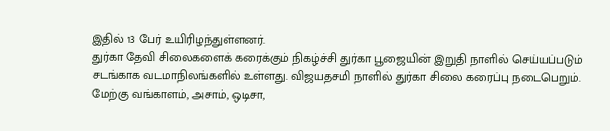இதில் 13 பேர் உயிரிழந்துள்ளனர்.
துர்கா தேவி சிலைகளைக் கரைக்கும் நிகழ்ச்சி துர்கா பூஜையின் இறுதி நாளில் செய்யப்படும் சடங்காக வடமாநிலங்களில் உள்ளது. விஜயதசமி நாளில் துர்கா சிலை கரைப்பு நடைபெறும். மேற்கு வங்காளம், அசாம், ஒடிசா,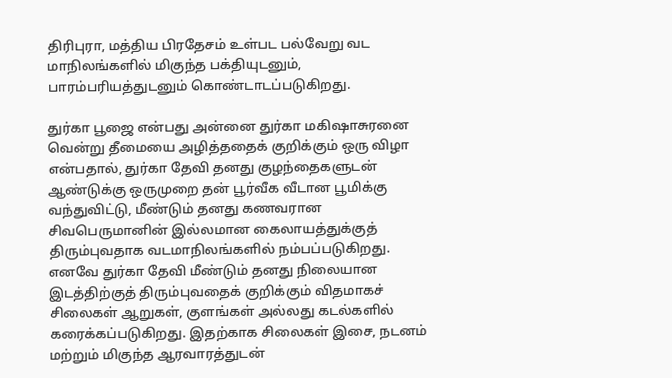திரிபுரா, மத்திய பிரதேசம் உள்பட பல்வேறு வட மாநிலங்களில் மிகுந்த பக்தியுடனும், பாரம்பரியத்துடனும் கொண்டாடப்படுகிறது.

துர்கா பூஜை என்பது அன்னை துர்கா மகிஷாசுரனை வென்று தீமையை அழித்ததைக் குறிக்கும் ஒரு விழா என்பதால், துர்கா தேவி தனது குழந்தைகளுடன் ஆண்டுக்கு ஒருமுறை தன் பூர்வீக வீடான பூமிக்கு வந்துவிட்டு, மீண்டும் தனது கணவரான சிவபெருமானின் இல்லமான கைலாயத்துக்குத் திரும்புவதாக வடமாநிலங்களில் நம்பப்படுகிறது. எனவே துர்கா தேவி மீண்டும் தனது நிலையான இடத்திற்குத் திரும்புவதைக் குறிக்கும் விதமாகச் சிலைகள் ஆறுகள், குளங்கள் அல்லது கடல்களில் கரைக்கப்படுகிறது. இதற்காக சிலைகள் இசை, நடனம் மற்றும் மிகுந்த ஆரவாரத்துடன்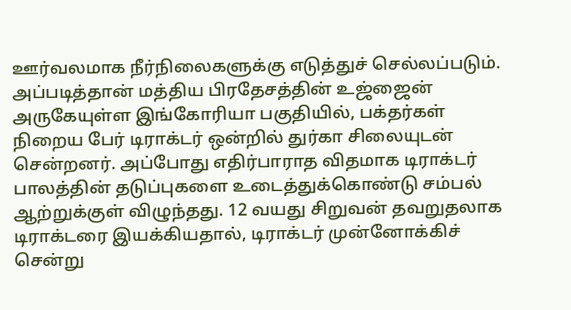ஊர்வலமாக நீர்நிலைகளுக்கு எடுத்துச் செல்லப்படும்.
அப்படித்தான் மத்திய பிரதேசத்தின் உஜ்ஜைன் அருகேயுள்ள இங்கோரியா பகுதியில், பக்தர்கள் நிறைய பேர் டிராக்டர் ஒன்றில் துர்கா சிலையுடன் சென்றனர். அப்போது எதிர்பாராத விதமாக டிராக்டர் பாலத்தின் தடுப்புகளை உடைத்துக்கொண்டு சம்பல் ஆற்றுக்குள் விழுந்தது. 12 வயது சிறுவன் தவறுதலாக டிராக்டரை இயக்கியதால், டிராக்டர் முன்னோக்கிச் சென்று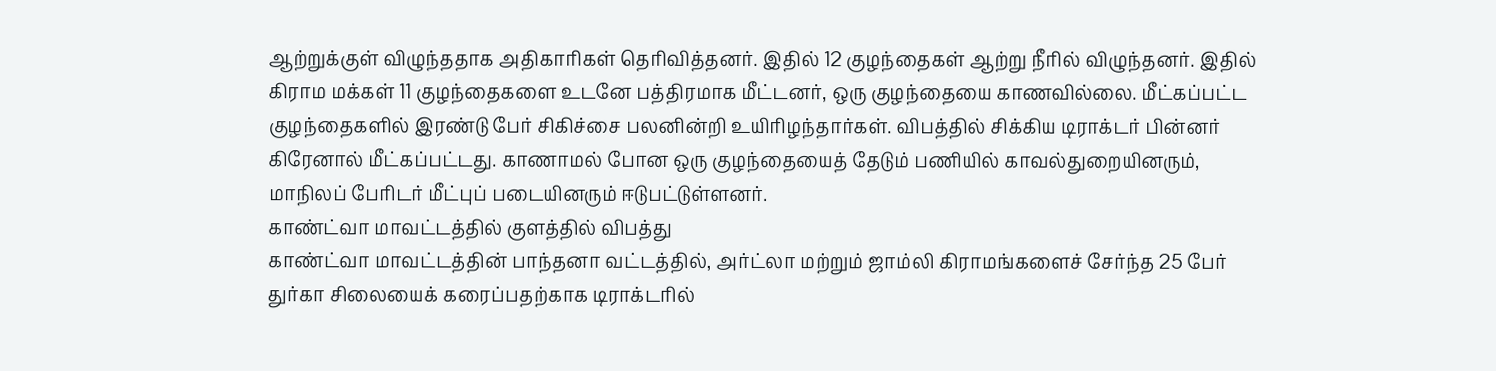ஆற்றுக்குள் விழுந்ததாக அதிகாரிகள் தெரிவித்தனர். இதில் 12 குழந்தைகள் ஆற்று நீரில் விழுந்தனர். இதில் கிராம மக்கள் 11 குழந்தைகளை உடனே பத்திரமாக மீட்டனர், ஒரு குழந்தையை காணவில்லை. மீட்கப்பட்ட குழந்தைகளில் இரண்டு பேர் சிகிச்சை பலனின்றி உயிரிழந்தார்கள். விபத்தில் சிக்கிய டிராக்டர் பின்னர் கிரேனால் மீட்கப்பட்டது. காணாமல் போன ஒரு குழந்தையைத் தேடும் பணியில் காவல்துறையினரும், மாநிலப் பேரிடர் மீட்புப் படையினரும் ஈடுபட்டுள்ளனர்.
காண்ட்வா மாவட்டத்தில் குளத்தில் விபத்து
காண்ட்வா மாவட்டத்தின் பாந்தனா வட்டத்தில், அர்ட்லா மற்றும் ஜாம்லி கிராமங்களைச் சேர்ந்த 25 பேர் துர்கா சிலையைக் கரைப்பதற்காக டிராக்டரில்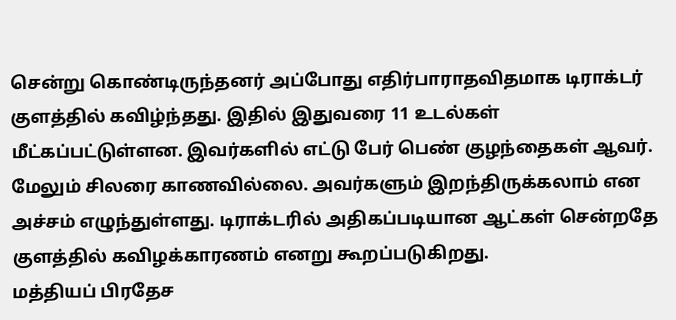சென்று கொண்டிருந்தனர் அப்போது எதிர்பாராதவிதமாக டிராக்டர் குளத்தில் கவிழ்ந்தது. இதில் இதுவரை 11 உடல்கள் மீட்கப்பட்டுள்ளன. இவர்களில் எட்டு பேர் பெண் குழந்தைகள் ஆவர். மேலும் சிலரை காணவில்லை. அவர்களும் இறந்திருக்கலாம் என அச்சம் எழுந்துள்ளது. டிராக்டரில் அதிகப்படியான ஆட்கள் சென்றதே குளத்தில் கவிழக்காரணம் எனறு கூறப்படுகிறது.
மத்தியப் பிரதேச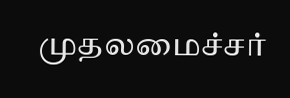முதலமைச்சர்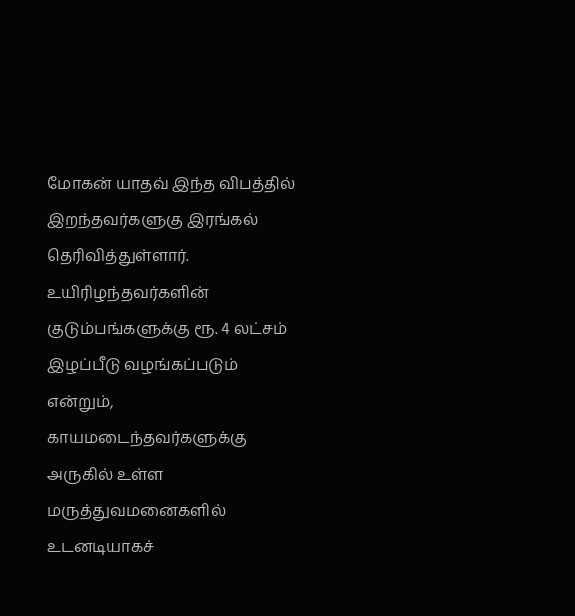மோகன் யாதவ் இந்த விபத்தில் இறந்தவர்களுகு இரங்கல் தெரிவித்துள்ளார். உயிரிழந்தவர்களின் குடும்பங்களுக்கு ரூ. 4 லட்சம் இழப்பீடு வழங்கப்படும் என்றும், காயமடைந்தவர்களுக்கு அருகில் உள்ள மருத்துவமனைகளில் உடனடியாகச்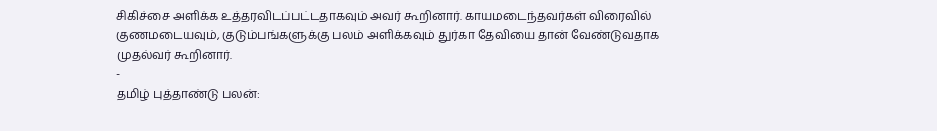சிகிச்சை அளிக்க உத்தரவிடப்பட்டதாகவும் அவர் கூறினார். காயமடைந்தவர்கள் விரைவில் குணமடையவும், குடும்பங்களுக்கு பலம் அளிக்கவும் துர்கா தேவியை தான் வேண்டுவதாக முதல்வர் கூறினார்.
-
தமிழ் புத்தாண்டு பலன்: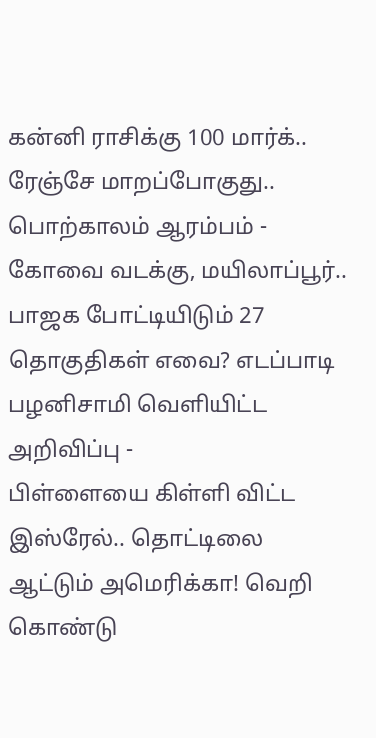கன்னி ராசிக்கு 100 மார்க்.. ரேஞ்சே மாறப்போகுது.. பொற்காலம் ஆரம்பம் -
கோவை வடக்கு, மயிலாப்பூர்.. பாஜக போட்டியிடும் 27 தொகுதிகள் எவை? எடப்பாடி பழனிசாமி வெளியிட்ட அறிவிப்பு -
பிள்ளையை கிள்ளி விட்ட இஸ்ரேல்.. தொட்டிலை ஆட்டும் அமெரிக்கா! வெறி கொண்டு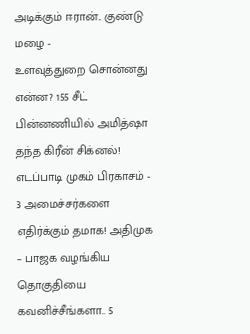அடிக்கும் ஈரான்.. குண்டு மழை -
உளவுத்துறை சொன்னது என்ன? 155 சீட் பின்னணியில் அமித்ஷா தந்த கிரீன் சிக்னல்! எடப்பாடி முகம் பிரகாசம் -
3 அமைச்சர்களை எதிர்க்கும் தமாக! அதிமுக – பாஜக வழங்கிய தொகுதியை கவனிச்சீங்களா.. 5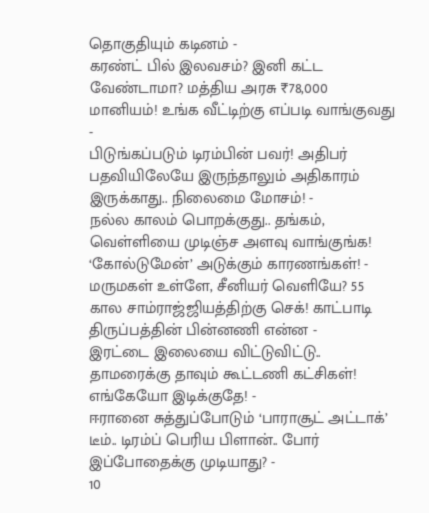தொகுதியும் கடினம் -
கரண்ட் பில் இலவசம்? இனி கட்ட வேண்டாமா? மத்திய அரசு ₹78,000 மானியம்! உங்க வீட்டிற்கு எப்படி வாங்குவது -
பிடுங்கப்படும் டிரம்பின் பவர்! அதிபர் பதவியிலேயே இருந்தாலும் அதிகாரம் இருக்காது.. நிலைமை மோசம்! -
நல்ல காலம் பொறக்குது.. தங்கம், வெள்ளியை முடிஞ்ச அளவு வாங்குங்க! ‘கோல்டுமேன்’ அடுக்கும் காரணங்கள்! -
மருமகள் உள்ளே, சீனியர் வெளியே? 55 கால சாம்ராஜ்ஜியத்திற்கு செக்! காட்பாடி திருப்பத்தின் பின்னணி என்ன -
இரட்டை இலையை விட்டுவிட்டு.. தாமரைக்கு தாவும் கூட்டணி கட்சிகள்! எங்கேயோ இடிக்குதே! -
ஈரானை சுத்துப்போடும் ‘பாராசூட் அட்டாக்’ டீம்.. டிரம்ப் பெரிய பிளான்.. போர் இப்போதைக்கு முடியாது? -
10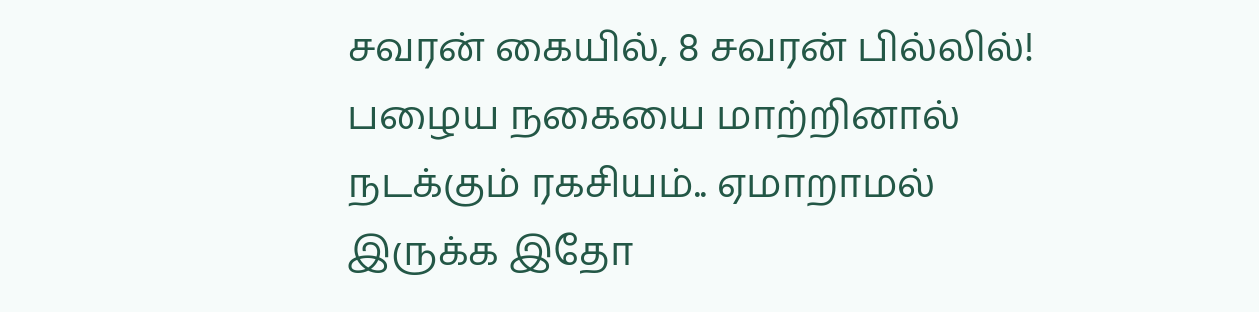சவரன் கையில், 8 சவரன் பில்லில்! பழைய நகையை மாற்றினால் நடக்கும் ரகசியம்.. ஏமாறாமல் இருக்க இதோ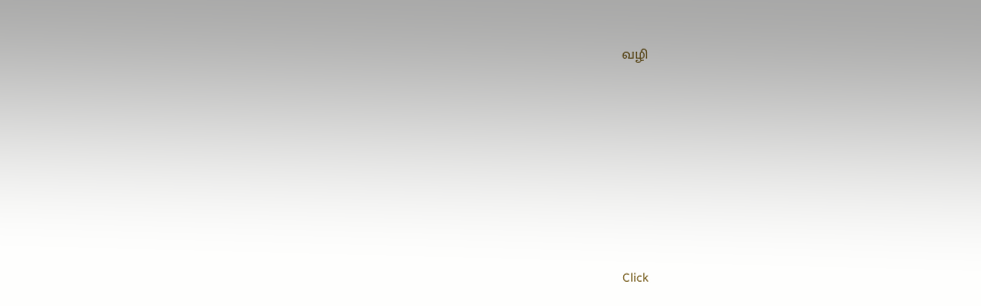வழி












Click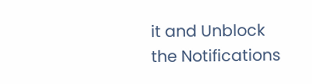it and Unblock the Notifications